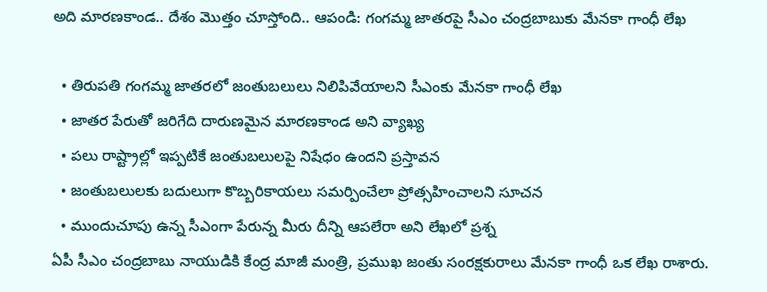అది మారణకాండ.. దేశం మొత్తం చూస్తోంది.. ఆపండి: గంగమ్మ జాతరపై సీఎం చంద్రబాబుకు మేనకా గాంధీ లేఖ

  • తిరుపతి గంగమ్మ జాతరలో జంతుబలులు నిలిపివేయాలని సీఎంకు మేనకా గాంధీ లేఖ
  • జాతర పేరుతో జరిగేది దారుణమైన మారణకాండ అని వ్యాఖ్య
  • పలు రాష్ట్రాల్లో ఇప్పటికే జంతుబలులపై నిషేధం ఉందని ప్రస్తావన
  • జంతుబలులకు బదులుగా కొబ్బరికాయలు సమర్పించేలా ప్రోత్సహించాలని సూచన
  • ముందుచూపు ఉన్న సీఎంగా పేరున్న మీరు దీన్ని ఆపలేరా అని లేఖలో ప్రశ్న
ఏపీ సీఎం చంద్రబాబు నాయుడికి కేంద్ర మాజీ మంత్రి, ప్రముఖ జంతు సంరక్షకురాలు మేనకా గాంధీ ఒక లేఖ రాశారు.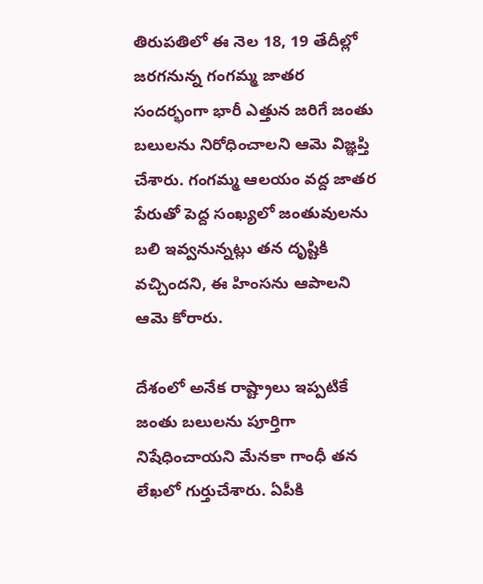తిరుపతిలో ఈ నెల 18, 19 తేదీల్లో జరగనున్న గంగమ్మ జాతర సందర్భంగా భారీ ఎత్తున జరిగే జంతు బలులను నిరోధించాలని ఆమె విజ్ఞప్తి చేశారు. గంగమ్మ ఆలయం వద్ద జాతర పేరుతో పెద్ద సంఖ్యలో జంతువులను బలి ఇవ్వనున్నట్లు తన దృష్టికి వచ్చిందని, ఈ హింసను ఆపాలని ఆమె కోరారు.

దేశంలో అనేక రాష్ట్రాలు ఇప్పటికే జంతు బలులను పూర్తిగా నిషేధించాయని మేనకా గాంధీ తన లేఖలో గుర్తుచేశారు. ఏపీకి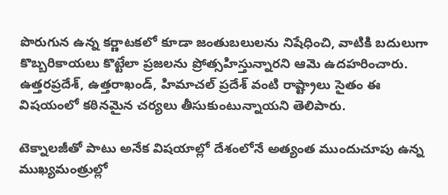పొరుగున ఉన్న కర్ణాటకలో కూడా జంతుబలులను నిషేధించి, వాటికి బదులుగా కొబ్బరికాయలు కొట్టేలా ప్రజలను ప్రోత్సహిస్తున్నారని ఆమె ఉదహరించారు. ఉత్తరప్రదేశ్, ఉత్తరాఖండ్, హిమాచల్ ప్రదేశ్ వంటి రాష్ట్రాలు సైతం ఈ విషయంలో కఠినమైన చర్యలు తీసుకుంటున్నాయని తెలిపారు.

టెక్నాలజీతో పాటు అనేక విషయాల్లో దేశంలోనే అత్యంత ముందుచూపు ఉన్న ముఖ్యమంత్రుల్లో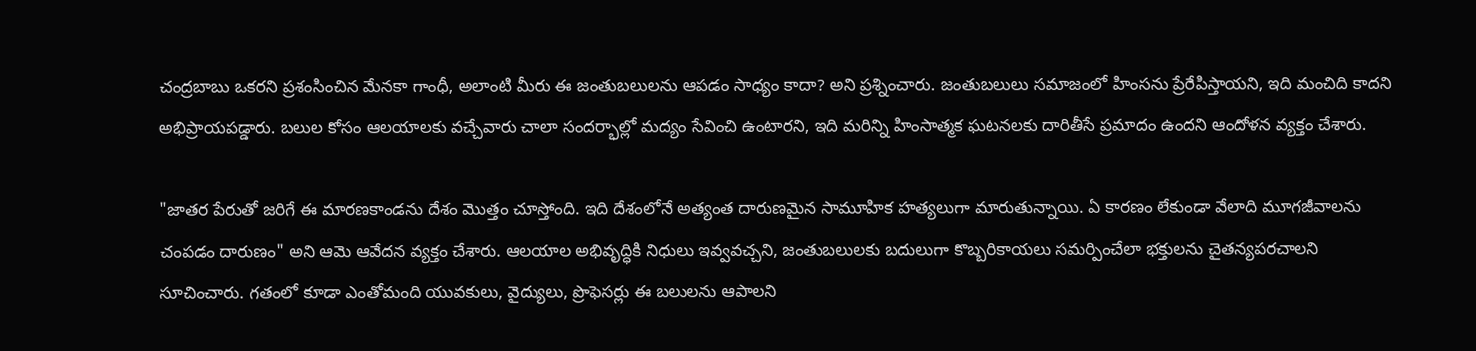చంద్రబాబు ఒకరని ప్రశంసించిన మేనకా గాంధీ, అలాంటి మీరు ఈ జంతుబలులను ఆపడం సాధ్యం కాదా? అని ప్రశ్నించారు. జంతుబలులు సమాజంలో హింసను ప్రేరేపిస్తాయని, ఇది మంచిది కాదని అభిప్రాయపడ్డారు. బలుల కోసం ఆలయాలకు వచ్చేవారు చాలా సందర్భాల్లో మద్యం సేవించి ఉంటారని, ఇది మరిన్ని హింసాత్మక ఘటనలకు దారితీసే ప్రమాదం ఉందని ఆందోళన వ్యక్తం చేశారు.

"జాతర పేరుతో జరిగే ఈ మారణకాండను దేశం మొత్తం చూస్తోంది. ఇది దేశంలోనే అత్యంత దారుణమైన సామూహిక హత్యలుగా మారుతున్నాయి. ఏ కారణం లేకుండా వేలాది మూగజీవాలను చంపడం దారుణం" అని ఆమె ఆవేదన వ్యక్తం చేశారు. ఆలయాల అభివృద్ధికి నిధులు ఇవ్వవచ్చని, జంతుబలులకు బదులుగా కొబ్బరికాయలు సమర్పించేలా భక్తులను చైతన్యపరచాలని సూచించారు. గతంలో కూడా ఎంతోమంది యువకులు, వైద్యులు, ప్రొఫెసర్లు ఈ బలులను ఆపాలని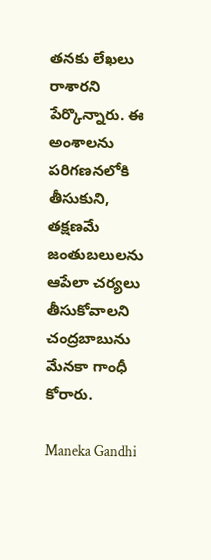తనకు లేఖలు రాశారని పేర్కొన్నారు. ఈ అంశాలను పరిగణనలోకి తీసుకుని, తక్షణమే జంతుబలులను ఆపేలా చర్యలు తీసుకోవాలని చంద్రబాబును మేనకా గాంధీ కోరారు.

Maneka Gandhi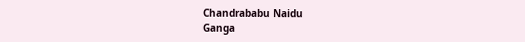Chandrababu Naidu
Ganga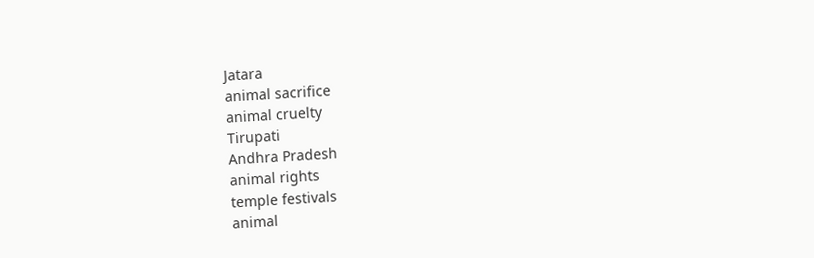Jatara
animal sacrifice
animal cruelty
Tirupati
Andhra Pradesh
animal rights
temple festivals
animal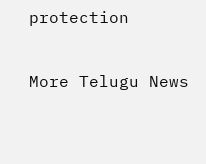protection

More Telugu News